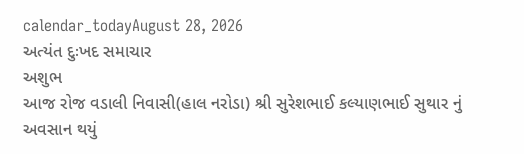calendar_todayAugust 28, 2026
અત્યંત દુઃખદ સમાચાર
અશુભ
આજ રોજ વડાલી નિવાસી(હાલ નરોડા) શ્રી સુરેશભાઈ કલ્યાણભાઈ સુથાર નું અવસાન થયું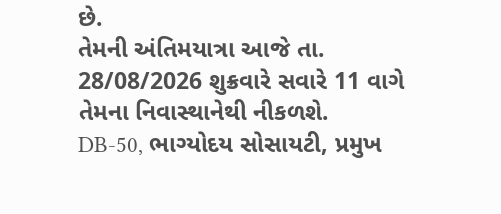છે.
તેમની અંતિમયાત્રા આજે તા. 28/08/2026 શુક્રવારે સવારે 11 વાગે તેમના નિવાસ્થાનેથી નીકળશે.
DB-50, ભાગ્યોદય સોસાયટી, પ્રમુખ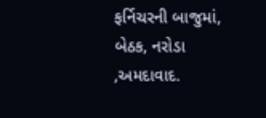ફર્નિચરની બાજુમાં, બેઠક, નરોડા ,અમદાવાદ.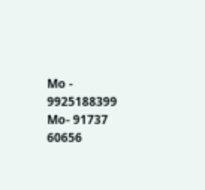Mo - 9925188399
Mo- 91737 60656